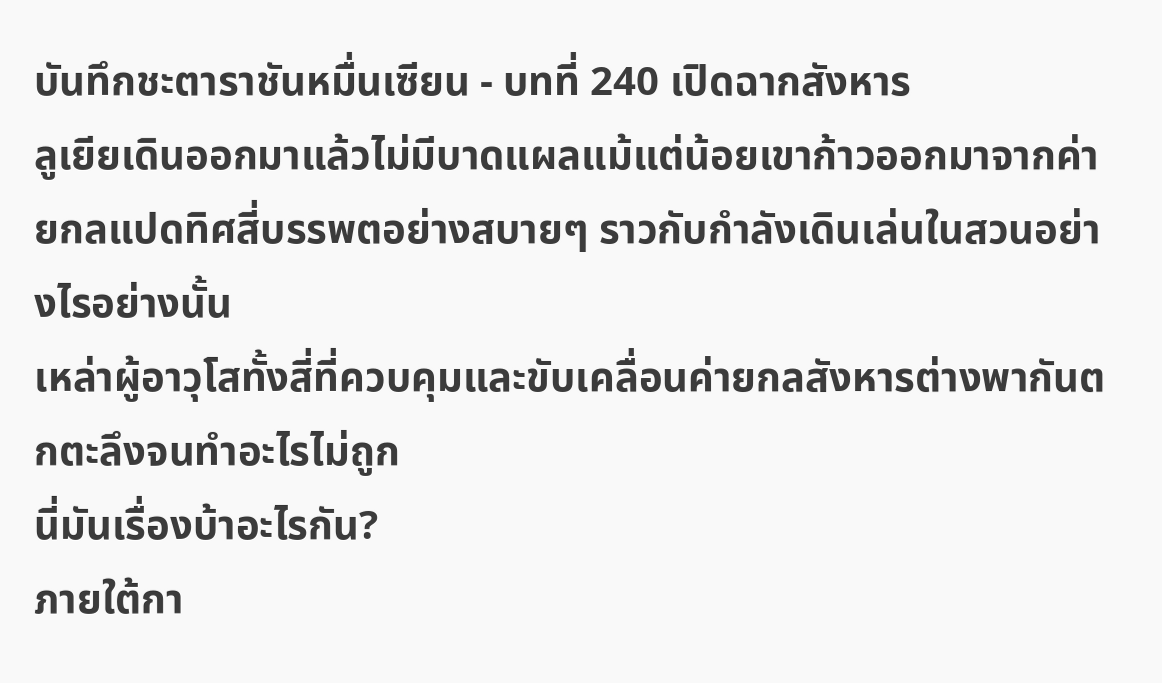บันทึกชะตาราชันหมื่นเซียน - บทที่ 240 เปิดฉากสังหาร
ลูเยียเดินออกมาแล้วไม่มีบาดแผลแม้แต่น้อยเขาก้าวออกมาจากค่ายกลแปดทิศสี่บรรพตอย่างสบายๆ ราวกับกำลังเดินเล่นในสวนอย่างไรอย่างนั้น
เหล่าผู้อาวุโสทั้งสี่ที่ควบคุมและขับเคลื่อนค่ายกลสังหารต่างพากันตกตะลึงจนทำอะไรไม่ถูก
นี่มันเรื่องบ้าอะไรกัน?
ภายใต้กา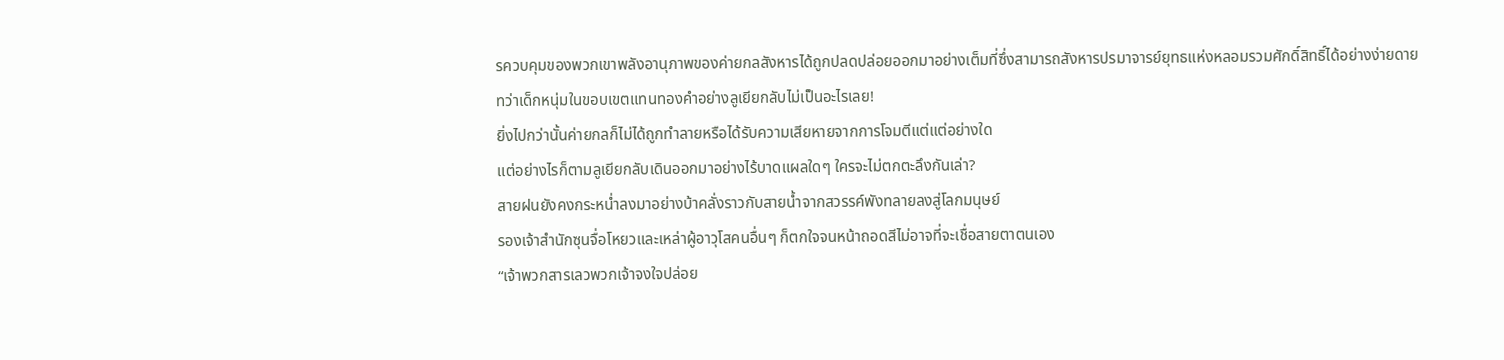รควบคุมของพวกเขาพลังอานุภาพของค่ายกลสังหารได้ถูกปลดปล่อยออกมาอย่างเต็มที่ซึ่งสามารถสังหารปรมาจารย์ยุทธแห่งหลอมรวมศักดิ์สิทธิ์ได้อย่างง่ายดาย
ทว่าเด็กหนุ่มในขอบเขตแทนทองคำอย่างลูเยียกลับไม่เป็นอะไรเลย!
ยิ่งไปกว่านั้นค่ายกลก็ไม่ได้ถูกทำลายหรือได้รับความเสียหายจากการโจมตีแต่แต่อย่างใด
แต่อย่างไรก็ตามลูเยียกลับเดินออกมาอย่างไร้บาดแผลใดๆ ใครจะไม่ตกตะลึงกันเล่า?
สายฝนยังคงกระหน่ำลงมาอย่างบ้าคลั่งราวกับสายน้ำจากสวรรค์พังทลายลงสู่โลกมนุษย์
รองเจ้าสำนักซุนจื่อโหยวและเหล่าผู้อาวุโสคนอื่นๆ ก็ตกใจจนหน้าถอดสีไม่อาจที่จะเชื่อสายตาตนเอง
“เจ้าพวกสารเลวพวกเจ้าจงใจปล่อย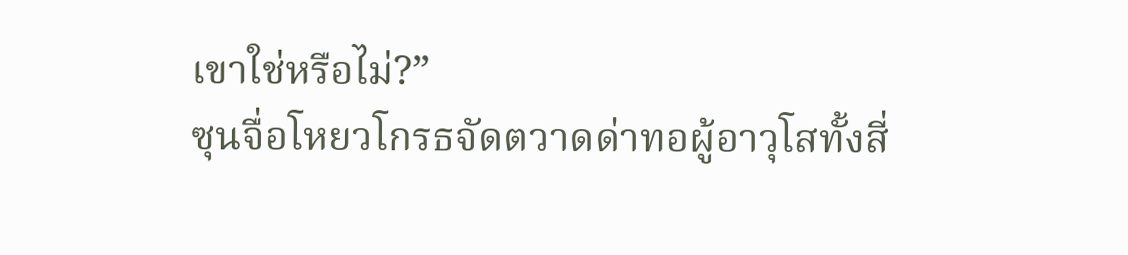เขาใช่หรือไม่?”
ซุนจื่อโหยวโกรธจัดตวาดด่าทอผู้อาวุโสทั้งสี่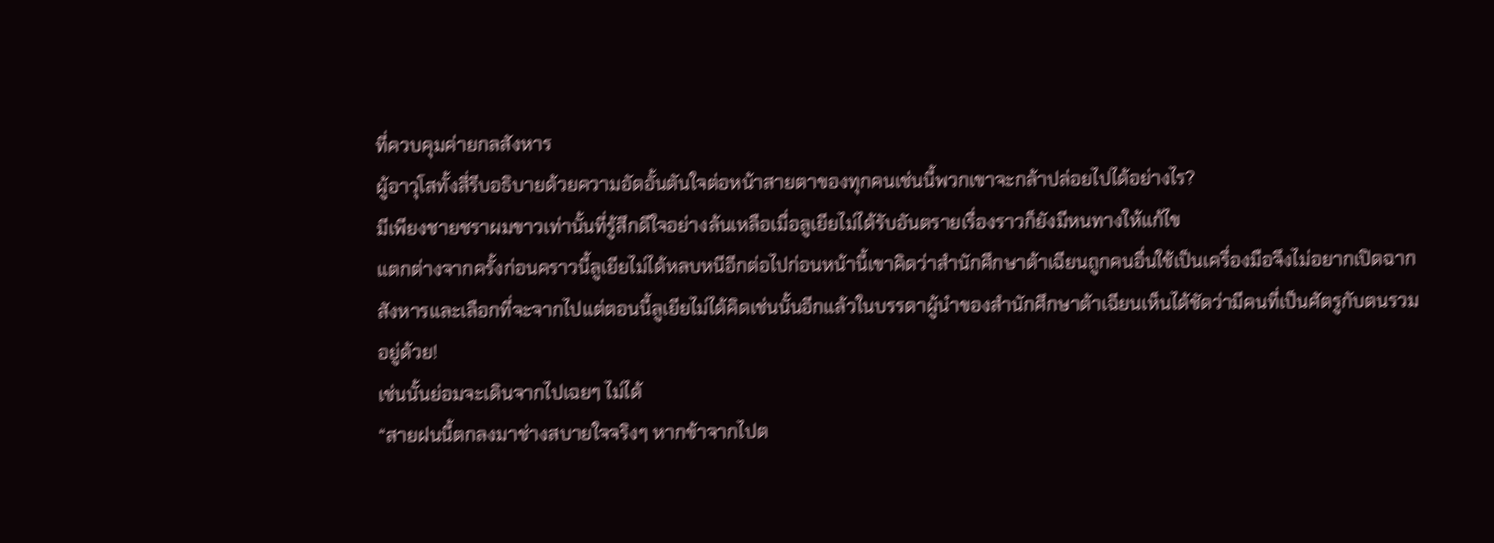ที่ควบคุมค่ายกลสังหาร
ผู้อาวุโสทั้งสี่รีบอธิบายด้วยความอัดอั้นตันใจต่อหน้าสายตาของทุกคนเช่นนี้พวกเขาจะกล้าปล่อยไปได้อย่างไร?
มีเพียงชายชราผมขาวเท่านั้นที่รู้สึกดีใจอย่างล้นเหลือเมื่อลูเยียไม่ได้รับอันตรายเรื่องราวก็ยังมีหนทางให้แก้ไข
แตกต่างจากครั้งก่อนคราวนี้ลูเยียไม่ได้หลบหนีอีกต่อไปก่อนหน้านี้เขาคิดว่าสำนักศึกษาต้าเฉียนถูกคนอื่นใช้เป็นเครื่องมือจึงไม่อยากเปิดฉากสังหารและเลือกที่จะจากไปแต่ตอนนี้ลูเยียไม่ได้คิดเช่นนั้นอีกแล้วในบรรดาผู้นำของสำนักศึกษาต้าเฉียนเห็นได้ชัดว่ามีคนที่เป็นศัตรูกับตนรวมอยู่ด้วย!
เช่นนั้นย่อมจะเดินจากไปเฉยๆ ไม่ได้
“สายฝนนี้ตกลงมาช่างสบายใจจริงๆ หากข้าจากไปต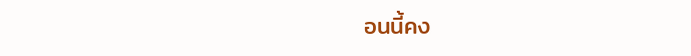อนนี้คง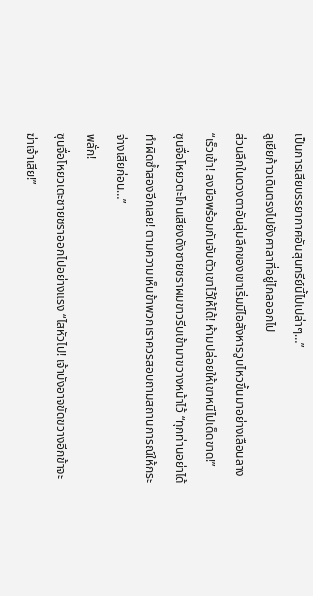เป็นการเสียบรรยากาศอันสุนทรีย์นี้ไปเปล่าๆ…”
ลูเยียก้าวเดินตรงไปยังศาลาที่อยู่ไกลออกไป
ส่วนลึกในดวงตาอันลุ่มลึกของเขาเริ่มมีไอสังหารวูบไหวขึ้นมาอย่างเลือนลาง
“เร็วเข้า! ลงมือพร้อมกันจับตัวเขาไว้ให้ได้! ห้ามปล่อยให้เขาหนีไปเด็ดขาด!”
ซุนจื่อโหยวตะโกนเสียงดังชายชราผมขาวรีบเข้ามาขวางหน้าไว้ “ทุกท่านอย่าได้ทำผิดซ้ำสองอีกเลย! ตามความเห็นข้าพวกเราควรสอบถามสถานการณ์ให้กระจ่างเสียก่อน…”
พลั่ก!
ซุนจื่อโหยวเตะชายชราออกไปอย่างแรง “ไสหัวไป! เจ้าบังอาจขัดขวางอีกข้าจะฆ่าเจ้าเสีย!”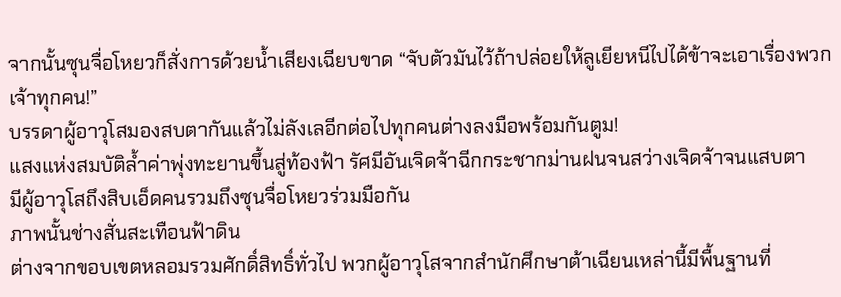จากนั้นซุนจื่อโหยวก็สั่งการด้วยน้ำเสียงเฉียบขาด “จับตัวมันไว้ถ้าปล่อยให้ลูเยียหนีไปได้ข้าจะเอาเรื่องพวกเจ้าทุกคน!”
บรรดาผู้อาวุโสมองสบตากันแล้วไม่ลังเลอีกต่อไปทุกคนต่างลงมือพร้อมกันตูม!
แสงแห่งสมบัติล้ำค่าพุ่งทะยานขึ้นสู่ท้องฟ้า รัศมีอันเจิดจ้าฉีกกระชากม่านฝนจนสว่างเจิดจ้าจนแสบตา
มีผู้อาวุโสถึงสิบเอ็ดคนรวมถึงซุนจื่อโหยวร่วมมือกัน
ภาพนั้นช่างสั่นสะเทือนฟ้าดิน
ต่างจากขอบเขตหลอมรวมศักดิ์สิทธิ์ทั่วไป พวกผู้อาวุโสจากสำนักศึกษาต้าเฉียนเหล่านี้มีพื้นฐานที่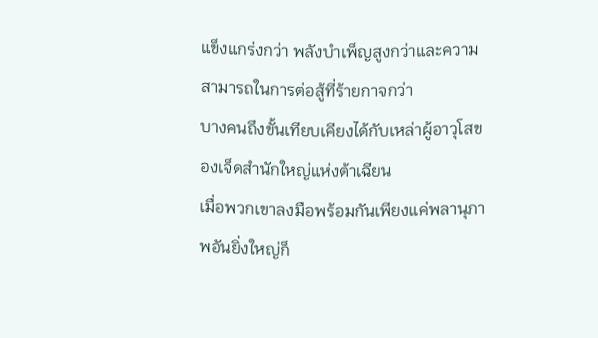แข็งแกร่งกว่า พลังบำเพ็ญสูงกว่าและความสามารถในการต่อสู้ที่ร้ายกาจกว่า
บางคนถึงขั้นเทียบเคียงได้กับเหล่าผู้อาวุโสของเจ็ดสำนักใหญ่แห่งต้าเฉียน
เมื่อพวกเขาลงมือพร้อมกันเพียงแค่พลานุภาพอันยิ่งใหญ่ก็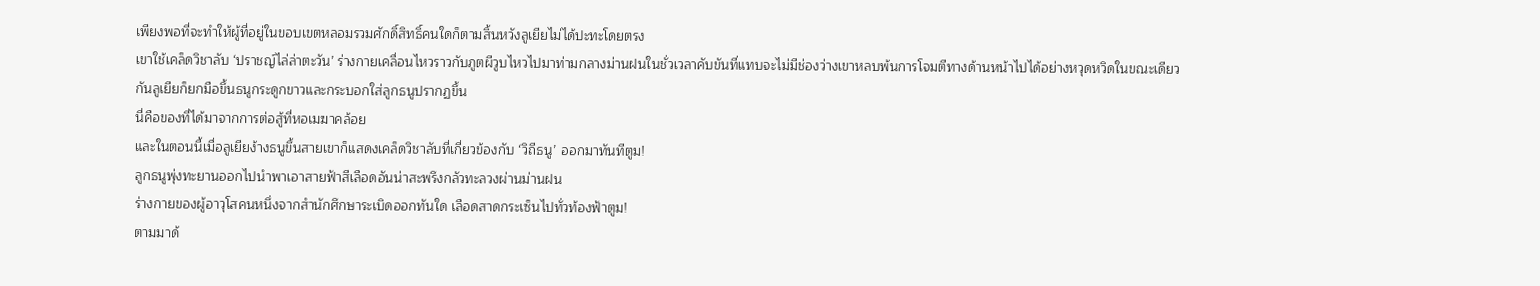เพียงพอที่จะทำให้ผู้ที่อยู่ในขอบเขตหลอมรวมศักดิ์สิทธิ์คนใดก็ตามสิ้นหวังลูเยียไม่ได้ปะทะโดยตรง
เขาใช้เคล็ดวิชาลับ ‘ปราชญ์ไล่ล่าตะวัน’ ร่างกายเคลื่อนไหวราวกับภูตผีวูบไหวไปมาท่ามกลางม่านฝนในชั่วเวลาคับขันที่แทบจะไม่มีช่องว่างเขาหลบพ้นการโจมตีทางด้านหน้าไปได้อย่างหวุดหวิดในขณะเดียวกันลูเยียก็ยกมือขึ้นธนูกระดูกขาวและกระบอกใส่ลูกธนูปรากฏขึ้น
นี่คือของที่ได้มาจากการต่อสู้ที่หอเมฆาคล้อย
และในตอนนี้เมื่อลูเยียง้างธนูขึ้นสายเขาก็แสดงเคล็ดวิชาลับที่เกี่ยวข้องกับ ‘วิถีธนู’ ออกมาทันทีตูม!
ลูกธนูพุ่งทะยานออกไปนำพาเอาสายฟ้าสีเลือดอันน่าสะพรึงกลัวทะลวงผ่านม่านฝน
ร่างกายของผู้อาวุโสคนหนึ่งจากสำนักศึกษาระเบิดออกทันใด เลือดสาดกระเซ็นไปทั่วท้องฟ้าตูม!
ตามมาด้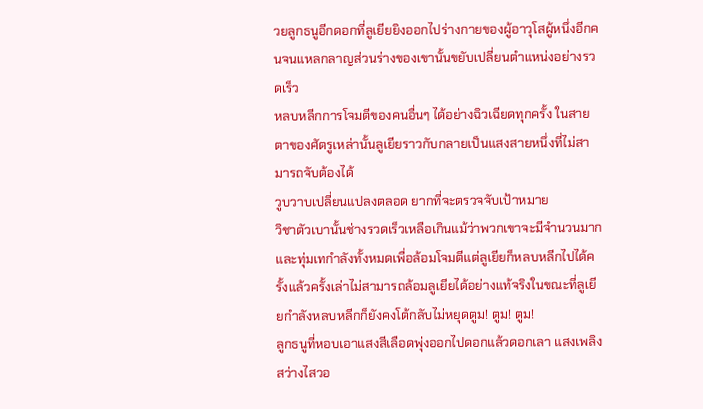วยลูกธนูอีกดอกที่ลูเยียยิงออกไปร่างกายของผู้อาวุโสผู้หนึ่งอีกคนจนแหลกลาญส่วนร่างของเขานั้นขยับเปลี่ยนตำแหน่งอย่างรวดเร็ว
หลบหลีกการโจมตีของคนอื่นๆ ได้อย่างฉิวเฉียดทุกครั้ง ในสายตาของศัตรูเหล่านั้นลูเยียราวกับกลายเป็นแสงสายหนึ่งที่ไม่สามารถจับต้องได้
วูบวาบเปลี่ยนแปลงตลอด ยากที่จะตรวจจับเป้าหมาย
วิชาตัวเบานั้นช่างรวดเร็วเหลือเกินแม้ว่าพวกเขาจะมีจำนวนมากและทุ่มเทกำลังทั้งหมดเพื่อล้อมโจมตีแต่ลูเยียก็หลบหลีกไปได้ครั้งแล้วครั้งเล่าไม่สามารถล้อมลูเยียได้อย่างแท้จริงในขณะที่ลูเยียกำลังหลบหลีกก็ยังคงโต้กลับไม่หยุดตูม! ตูม! ตูม!
ลูกธนูที่หอบเอาแสงสีเลือดพุ่งออกไปดอกแล้วดอกเลา แสงเพลิงสว่างไสวอ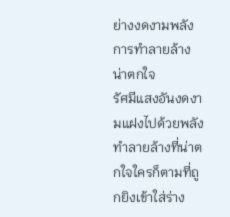ย่างงดงามพลังการทำลายล้างน่าตกใจ
รัศมีแสงอันงดงามแฝงไปด้วยพลังทำลายล้างที่น่าตกใจใครก็ตามที่ถูกยิงเข้าใส่ร่าง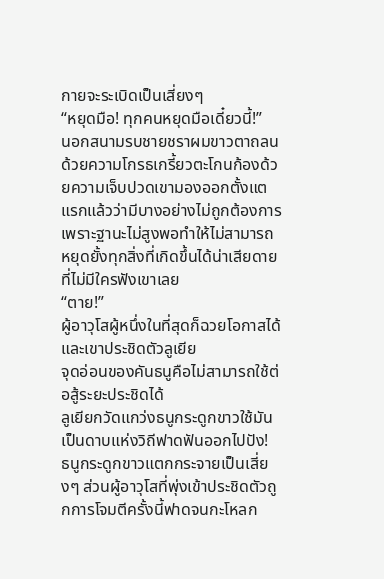กายจะระเบิดเป็นเสี่ยงๆ
“หยุดมือ! ทุกคนหยุดมือเดี๋ยวนี้!”
นอกสนามรบชายชราผมขาวตาถลนด้วยความโกรธเกรี้ยวตะโกนก้องด้วยความเจ็บปวดเขามองออกตั้งแตแรกแล้วว่ามีบางอย่างไม่ถูกต้องการเพราะฐานะไม่สูงพอทำให้ไม่สามารถหยุดยั้งทุกสิ่งที่เกิดขึ้นได้น่าเสียดายที่ไม่มีใครฟังเขาเลย
“ตาย!”
ผู้อาวุโสผู้หนึ่งในที่สุดก็ฉวยโอกาสได้และเขาประชิดตัวลูเยีย
จุดอ่อนของคันธนูคือไม่สามารถใช้ต่อสู้ระยะประชิดได้
ลูเยียกวัดแกว่งธนูกระดูกขาวใช้มันเป็นดาบแห่งวิถีฟาดฟันออกไปปัง!
ธนูกระดูกขาวแตกกระจายเป็นเสี่ยงๆ ส่วนผู้อาวุโสที่พุ่งเข้าประชิดตัวถูกการโจมตีครั้งนี้ฟาดจนกะโหลก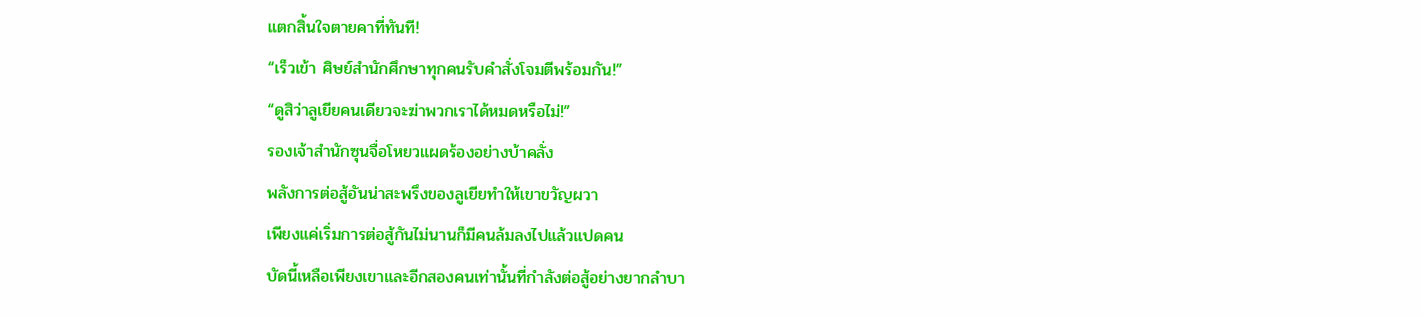แตกสิ้นใจตายคาที่ทันที!
“เร็วเข้า ศิษย์สำนักศึกษาทุกคนรับคำสั่งโจมตีพร้อมกัน!”
“ดูสิว่าลูเยียคนเดียวจะฆ่าพวกเราได้หมดหรือไม่!”
รองเจ้าสำนักซุนจื่อโหยวแผดร้องอย่างบ้าคลั่ง
พลังการต่อสู้อันน่าสะพรึงของลูเยียทำให้เขาขวัญผวา
เพียงแค่เริ่มการต่อสู้กันไม่นานก็มีคนล้มลงไปแล้วแปดคน
บัดนี้เหลือเพียงเขาและอีกสองคนเท่านั้นที่กำลังต่อสู้อย่างยากลำบา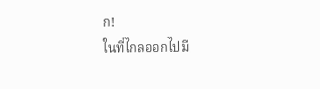ก!
ในที่ไกลออกไปมี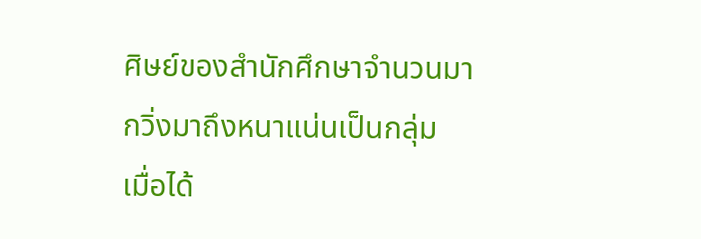ศิษย์ของสำนักศึกษาจำนวนมากวิ่งมาถึงหนาแน่นเป็นกลุ่ม
เมื่อได้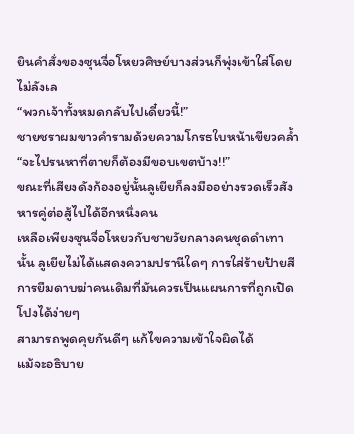ยินคำสั่งของซุนจื่อโหยวศิษย์บางส่วนก็พุ่งเข้าใส่โดยไม่ลังเล
“พวกเจ้าทั้งหมดกลับไปเดี๋ยวนี้!”
ชายชราผมขาวคำรามด้วยความโกรธใบหน้าเขียวคล้ำ
“จะไปรนหาที่ตายก็ต้องมีขอบเขตบ้าง!!”
ขณะที่เสียงดังก้องอยู่นั้นลูเยียก็ลงมืออย่างรวดเร็วสังหารคู่ต่อสู้ไปได้อีกหนึ่งคน
เหลือเพียงซุนจื่อโหยวกับชายวัยกลางคนชุดดำเทานั้น ลูเยียไม่ได้แสดงความปรานีใดๆ การใส่ร้ายป้ายสี การยืมดาบฆ่าคนเดิมที่มันควรเป็นแผนการที่ถูกเปิดโปงได้ง่ายๆ
สามารถพูดคุยกันดีๆ แก้ไขความเข้าใจผิดได้
แม้จะอธิบาย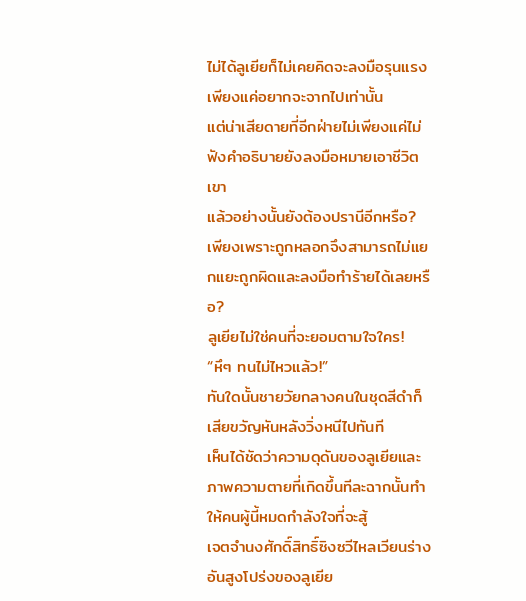ไม่ได้ลูเยียก็ไม่เคยคิดจะลงมือรุนแรง
เพียงแค่อยากจะจากไปเท่านั้น
แต่น่าเสียดายที่อีกฝ่ายไม่เพียงแค่ไม่ฟังคำอธิบายยังลงมือหมายเอาชีวิตเขา
แล้วอย่างนั้นยังต้องปรานีอีกหรือ?
เพียงเพราะถูกหลอกจึงสามารถไม่แยกแยะถูกผิดและลงมือทำร้ายได้เลยหรือ?
ลูเยียไม่ใช่คนที่จะยอมตามใจใคร!
“หึๆ ทนไม่ไหวแล้ว!”
ทันใดนั้นชายวัยกลางคนในชุดสีดำก็เสียขวัญหันหลังวิ่งหนีไปทันที
เห็นได้ชัดว่าความดุดันของลูเยียและภาพความตายที่เกิดขึ้นทีละฉากนั้นทำให้คนผู้นี้หมดกำลังใจที่จะสู้
เจตจำนงศักดิ์สิทธิ์ซิงซวีไหลเวียนร่างอันสูงโปร่งของลูเยีย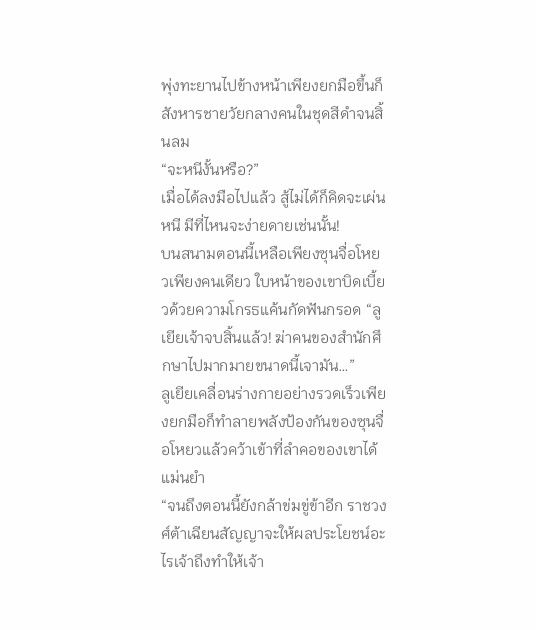พุ่งทะยานไปข้างหน้าเพียงยกมือขึ้นก็สังหารชายวัยกลางคนในชุดสีดำจนสิ้นลม
“จะหนีงั้นหรือ?”
เมื่อได้ลงมือไปแล้ว สู้ไม่ได้ก็คิดจะเผ่นหนี มีที่ไหนจะง่ายดายเช่นนั้น!
บนสนามตอนนี้เหลือเพียงซุนจื่อโหยวเพียงคนเดียว ใบหน้าของเขาบิดเบี้ยวด้วยความโกรธแค้นกัดฟันกรอด “ลูเยียเจ้าจบสิ้นแล้ว! ฆ่าคนของสำนักศึกษาไปมากมายขนาดนี้เจามัน…”
ลูเยียเคลื่อนร่างกายอย่างรวดเร็วเพียงยกมือก็ทำลายพลังป้องกันของซุนจื่อโหยวแล้วคว้าเข้าที่ลำคอของเขาได้แม่นยำ
“จนถึงตอนนี้ยังกล้าข่มขู่ข้าอีก ราชวงศ์ต้าเฉียนสัญญาจะให้ผลประโยชน์อะไรเจ้าถึงทำให้เจ้า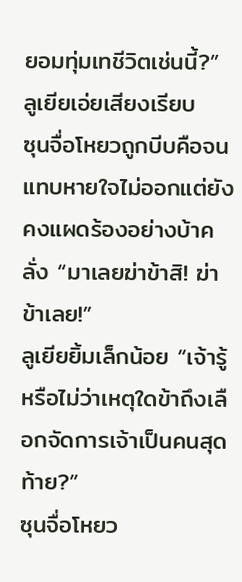ยอมทุ่มเทชีวิตเช่นนี้?”
ลูเยียเอ่ยเสียงเรียบ
ซุนจื่อโหยวถูกบีบคือจนแทบหายใจไม่ออกแต่ยังคงแผดร้องอย่างบ้าคลั่ง “มาเลยฆ่าข้าสิ! ฆ่าข้าเลย!”
ลูเยียยิ้มเล็กน้อย “เจ้ารู้หรือไม่ว่าเหตุใดข้าถึงเลือกจัดการเจ้าเป็นคนสุดท้าย?”
ซุนจื่อโหยว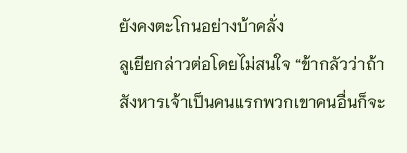ยังคงตะโกนอย่างบ้าคลั่ง
ลูเยียกล่าวต่อโดยไม่สนใจ “ข้ากลัวว่าถ้าสังหารเจ้าเป็นคนแรกพวกเขาคนอื่นก็จะ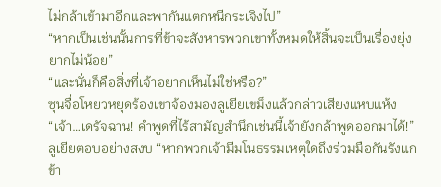ไม่กล้าเข้ามาอีกและพากันแตกหนีกระเจิงไป”
“หากเป็นเช่นนั้นการที่ข้าจะสังหารพวกเขาทั้งหมดให้สิ้นจะเป็นเรื่องยุ่งยากไม่น้อย”
“และนั่นก็คือสิ่งที่เจ้าอยากเห็นไม่ใช่หรือ?”
ซุนจื่อโหยวหยุดร้องเขาจ้องมองลูเยียเขม็งแล้วกล่าวเสียงแหบแห้ง “เจ้า…เดรัจฉาน! คำพูดที่ไร้สามัญสำนึกเช่นนี้เจ้ายังกล้าพูดออกมาได้!”
ลูเยียตอบอย่างสงบ “หากพวกเจ้ามีมโนธรรมเหตุใดถึงร่วมมือกันรังแกข้า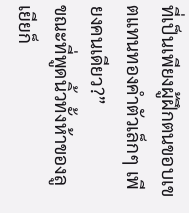ที่เป็นเพียงผู้ฝึกตนขอบเขตแทนทองคำตัวเล็กๆ เพียงคนเดียว?”
ขณะที่พูดนิ้วทั้งห้าของลูเยียก็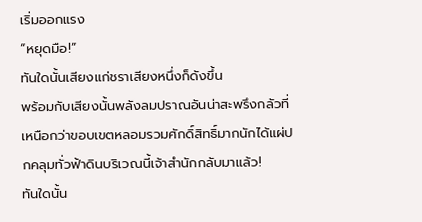เริ่มออกแรง
“หยุดมือ!”
ทันใดนั้นเสียงแก่ชราเสียงหนึ่งก็ดังขึ้น
พร้อมกับเสียงนั้นพลังลมปราณอันน่าสะพรึงกลัวที่เหนือกว่าขอบเขตหลอมรวมศักดิ์สิทธิ์มากนักได้แผ่ปกคลุมทั่วฟ้าดินบริเวณนี้เจ้าสำนักกลับมาแล้ว!
ทันใดนั้น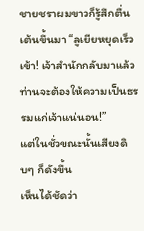ชายชราผมขาวก็รู้สึกตื่นเต้นขึ้นมา “ลูเยียหยุดเร็วเข้า! เจ้าสำนักกลับมาแล้วท่านจะต้องให้ความเป็นธรรมแก่เจ้าแน่นอน!”
แต่ในชั่วขณะนั้นเสียงดิบๆ ก็ดังขึ้น
เห็นได้ชัดว่า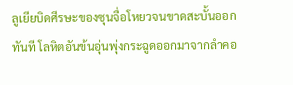ลูเยียบิดศีรษะของซุนจื่อโหยวจนขาดสะบั้นออกทันที โลหิตอันข้นอุ่นพุ่งกระฉูดออกมาจากลำคอ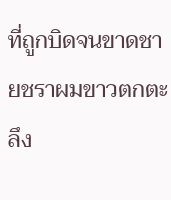ที่ถูกบิดจนขาดชายชราผมขาวตกตะลึง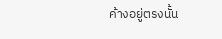ค้างอยู่ตรงนั้น